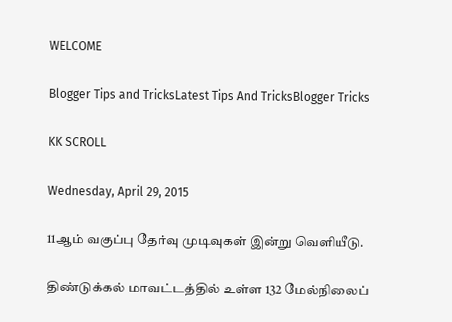WELCOME

Blogger Tips and TricksLatest Tips And TricksBlogger Tricks

KK SCROLL

Wednesday, April 29, 2015

11ஆம் வகுப்பு தேர்வு முடிவுகள் இன்று வெளியீடு.

திண்டுக்கல் மாவட்டத்தில் உள்ள 132 மேல்நிலைப்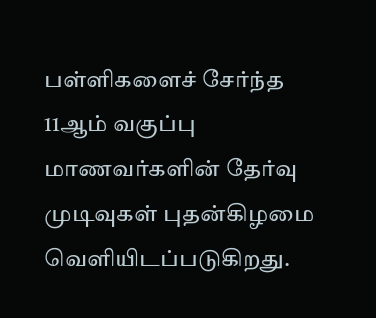பள்ளிகளைச் சேர்ந்த 11ஆம் வகுப்பு மாணவர்களின் தேர்வு முடிவுகள் புதன்கிழமை வெளியிடப்படுகிறது.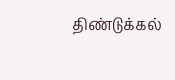திண்டுக்கல்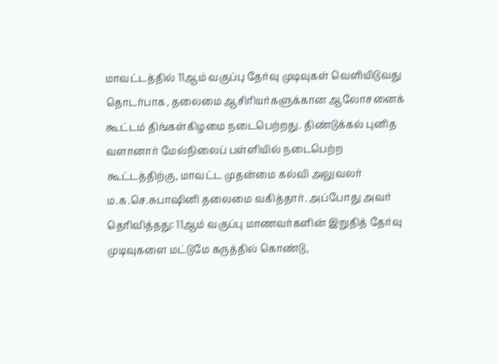மாவட்டத்தில் 11ஆம் வகுப்பு தேர்வு முடிவுகள் வெளியிடுவது தொடர்பாக, தலைமை ஆசிரியர்களுக்கான ஆலோசனைக் கூட்டம் திங்கள்கிழமை நடைபெற்றது. திண்டுக்கல் புனித வளானார் மேல்நிலைப் பள்ளியில் நடைபெற்ற கூட்டத்திற்கு, மாவட்ட முதன்மை கல்வி அலுவலர் ம.க.செ.சுபாஷினி தலைமை வகித்தார். அப்போது அவர் தெரிவித்தது: 11ஆம் வகுப்பு மாணவர்களின் இறுதித் தேர்வு முடிவுகளை மட்டுமே கருத்தில் கொண்டு,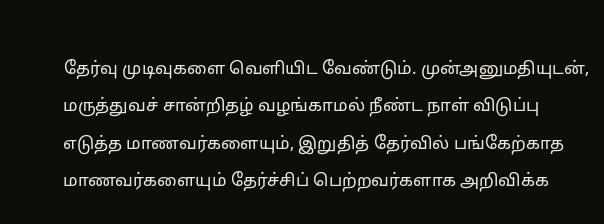தேர்வு முடிவுகளை வெளியிட வேண்டும். முன்அனுமதியுடன், மருத்துவச் சான்றிதழ் வழங்காமல் நீண்ட நாள் விடுப்பு எடுத்த மாணவர்களையும், இறுதித் தேர்வில் பங்கேற்காத மாணவர்களையும் தேர்ச்சிப் பெற்றவர்களாக அறிவிக்க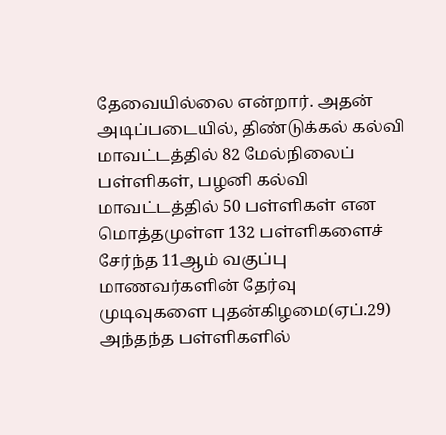தேவையில்லை என்றார். அதன் அடிப்படையில், திண்டுக்கல் கல்வி மாவட்டத்தில் 82 மேல்நிலைப் பள்ளிகள், பழனி கல்வி மாவட்டத்தில் 50 பள்ளிகள் என மொத்தமுள்ள 132 பள்ளிகளைச் சேர்ந்த 11ஆம் வகுப்பு மாணவர்களின் தேர்வு முடிவுகளை புதன்கிழமை(ஏப்.29) அந்தந்த பள்ளிகளில்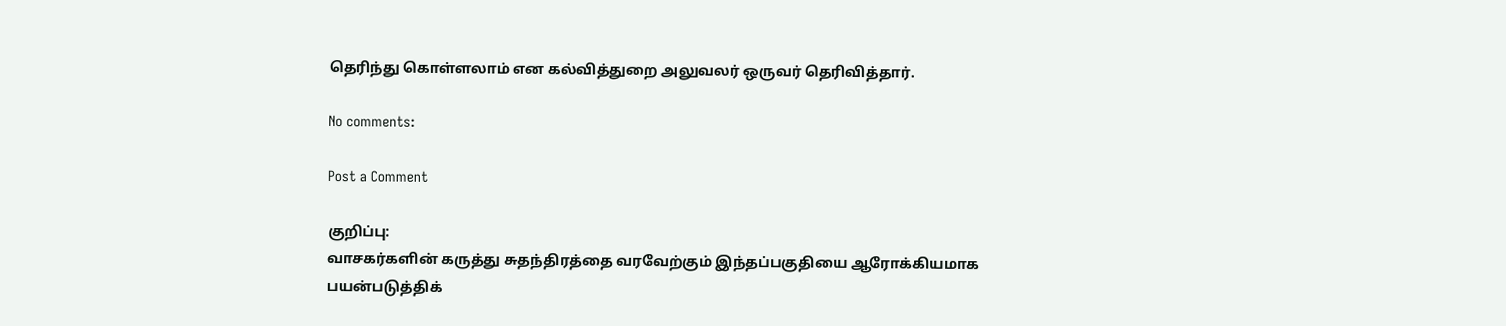தெரிந்து கொள்ளலாம் என கல்வித்துறை அலுவலர் ஒருவர் தெரிவித்தார்.

No comments:

Post a Comment

குறிப்பு:
வாசகர்களின் கருத்து சுதந்திரத்தை வரவேற்கும் இந்தப்பகுதியை ஆரோக்கியமாக பயன்படுத்திக்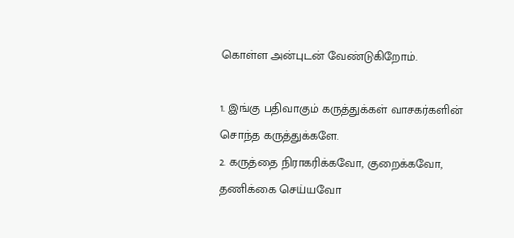கொள்ள அன்புடன் வேண்டுகிறோம்.

1. இங்கு பதிவாகும் கருத்துக்கள் வாசகர்களின் சொந்த கருத்துக்களே.
2. கருத்தை நிராகரிக்கவோ, குறைக்கவோ, தணிக்கை செய்யவோ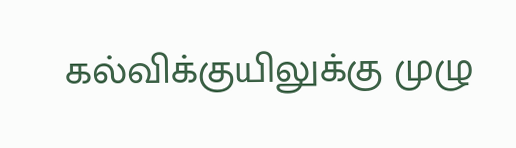கல்விக்குயிலுக்கு முழு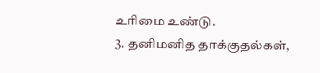உரிமை உண்டு.
3. தனிமனித தாக்குதல்கள்,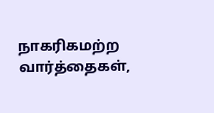நாகரிகமற்ற வார்த்தைகள்,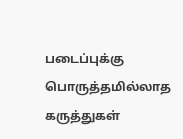படைப்புக்கு பொருத்தமில்லாத கருத்துகள்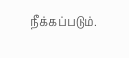நீக்கப்படும்.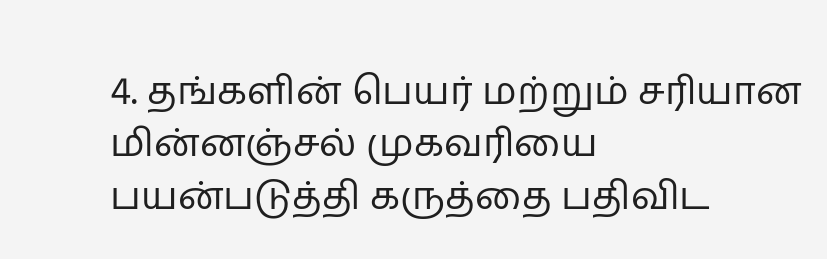4. தங்களின் பெயர் மற்றும் சரியான மின்னஞ்சல் முகவரியை பயன்படுத்தி கருத்தை பதிவிட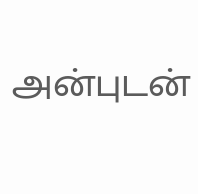அன்புடன்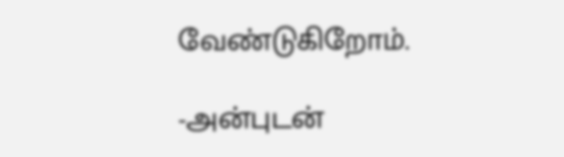வேண்டுகிறோம்.

-அன்புடன்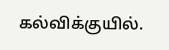கல்விக்குயில்.